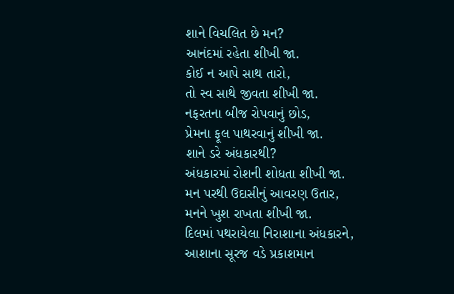શાને વિચલિત છે મન?
આનંદમાં રહેતા શીખી જા.
કોઈ ન આપે સાથ તારો,
તો સ્વ સાથે જીવતા શીખી જા.
નફરતના બીજ રોપવાનું છોડ,
પ્રેમના ફૂલ પાથરવાનું શીખી જા.
શાને ડરે અંધકારથી?
અંધકારમાં રોશની શોધતા શીખી જા.
મન પરથી ઉદાસીનું આવરણ ઉતાર,
મનને ખુશ રાખતા શીખી જા.
દિલમાં પથરાયેલા નિરાશાના અંધકારને,
આશાના સૂરજ વડે પ્રકાશમાન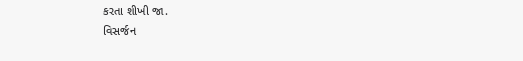કરતા શીખી જા.
વિસર્જન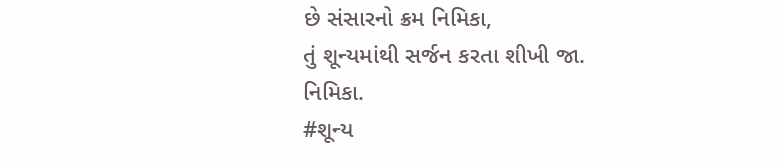છે સંસારનો ક્રમ નિમિકા,
તું શૂન્યમાંથી સર્જન કરતા શીખી જા.
નિમિકા.
#શૂન્ય